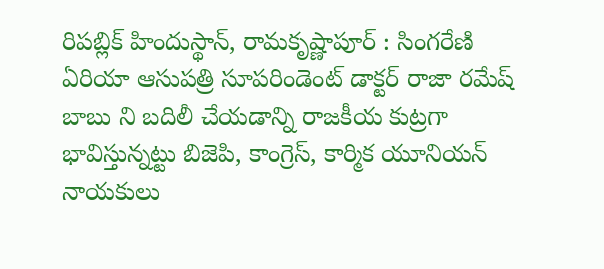రిపబ్లిక్ హిందుస్థాన్, రామకృష్ణాపూర్ : సింగరేణి ఏరియా ఆసుపత్రి సూపరిండెంట్ డాక్టర్ రాజా రమేష్ బాబు ని బదిలీ చేయడాన్ని రాజకీయ కుట్రగా భావిస్తున్నట్టు బిజెపి, కాంగ్రెస్, కార్మిక యూనియన్ నాయకులు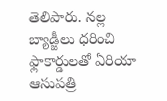తెలిపారు. నల్ల బ్యాడ్జీలు ధరించి ఫ్లాకార్డులతో ఏరియా ఆసుపత్రి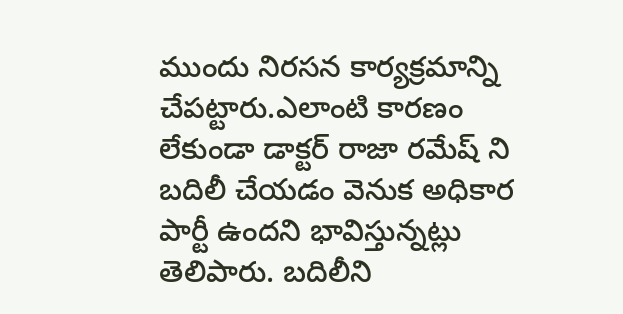ముందు నిరసన కార్యక్రమాన్ని చేపట్టారు.ఎలాంటి కారణం లేకుండా డాక్టర్ రాజా రమేష్ ని బదిలీ చేయడం వెనుక అధికార పార్టీ ఉందని భావిస్తున్నట్లు తెలిపారు. బదిలీని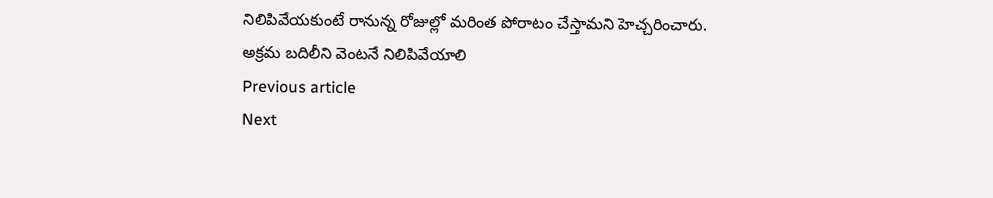నిలిపివేయకుంటే రానున్న రోజుల్లో మరింత పోరాటం చేస్తామని హెచ్చరించారు.
అక్రమ బదిలీని వెంటనే నిలిపివేయాలి
Previous article
Next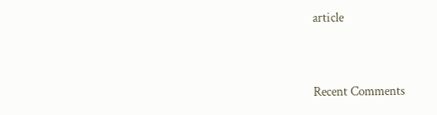article


Recent Comments